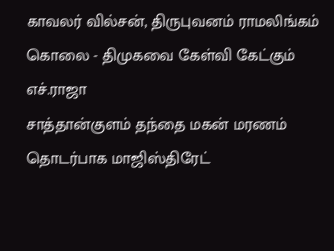காவலர் வில்சன், திருபுவனம் ராமலிங்கம் கொலை - திமுகவை கேள்வி கேட்கும் எச்.ராஜா
சாத்தான்குளம் தந்தை மகன் மரணம் தொடர்பாக மாஜிஸ்திரேட்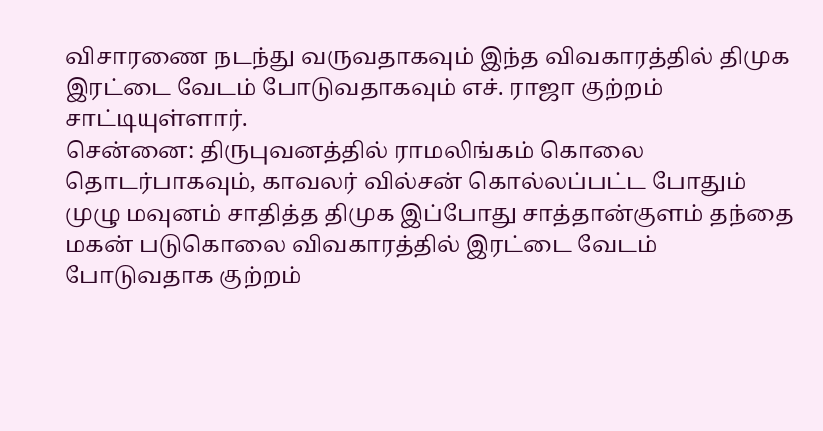விசாரணை நடந்து வருவதாகவும் இந்த விவகாரத்தில் திமுக இரட்டை வேடம் போடுவதாகவும் எச். ராஜா குற்றம் சாட்டியுள்ளார்.
சென்னை: திருபுவனத்தில் ராமலிங்கம் கொலை தொடர்பாகவும், காவலர் வில்சன் கொல்லப்பட்ட போதும் முழு மவுனம் சாதித்த திமுக இப்போது சாத்தான்குளம் தந்தை மகன் படுகொலை விவகாரத்தில் இரட்டை வேடம் போடுவதாக குற்றம்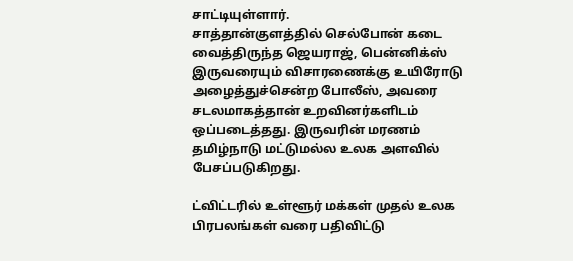சாட்டியுள்ளார்.
சாத்தான்குளத்தில் செல்போன் கடை வைத்திருந்த ஜெயராஜ், பென்னிக்ஸ் இருவரையும் விசாரணைக்கு உயிரோடு அழைத்துச்சென்ற போலீஸ், அவரை சடலமாகத்தான் உறவினர்களிடம் ஒப்படைத்தது. இருவரின் மரணம் தமிழ்நாடு மட்டுமல்ல உலக அளவில் பேசப்படுகிறது.

ட்விட்டரில் உள்ளூர் மக்கள் முதல் உலக பிரபலங்கள் வரை பதிவிட்டு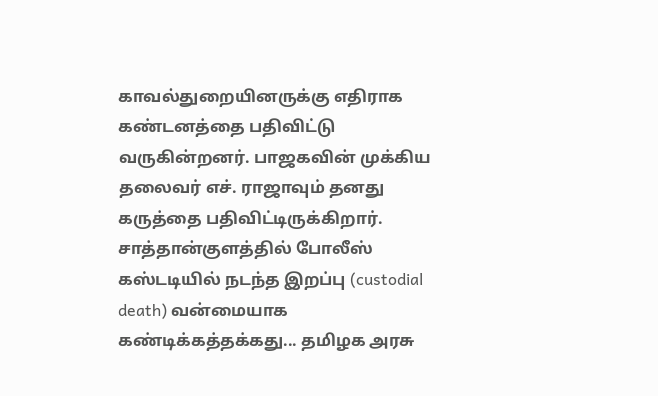காவல்துறையினருக்கு எதிராக கண்டனத்தை பதிவிட்டு வருகின்றனர். பாஜகவின் முக்கிய தலைவர் எச். ராஜாவும் தனது கருத்தை பதிவிட்டிருக்கிறார். சாத்தான்குளத்தில் போலீஸ் கஸ்டடியில் நடந்த இறப்பு (custodial death) வன்மையாக கண்டிக்கத்தக்கது... தமிழக அரசு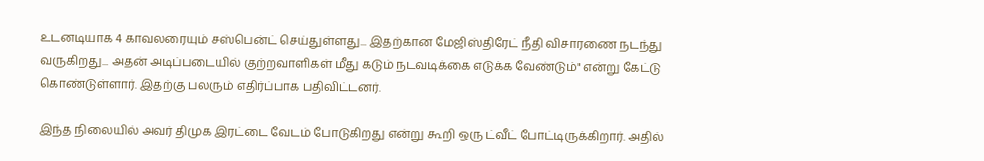உடனடியாக 4 காவலரையும் சஸ்பென்ட் செய்துள்ளது... இதற்கான மேஜிஸ்திரேட் நீதி விசாரணை நடந்து வருகிறது... அதன் அடிப்படையில் குற்றவாளிகள் மீது கடும் நடவடிக்கை எடுக்க வேண்டும்" என்று கேட்டு கொண்டுள்ளார். இதற்கு பலரும் எதிர்ப்பாக பதிவிட்டனர்.

இந்த நிலையில் அவர் திமுக இரட்டை வேடம் போடுகிறது என்று கூறி ஒரு ட்வீட் போட்டிருக்கிறார். அதில்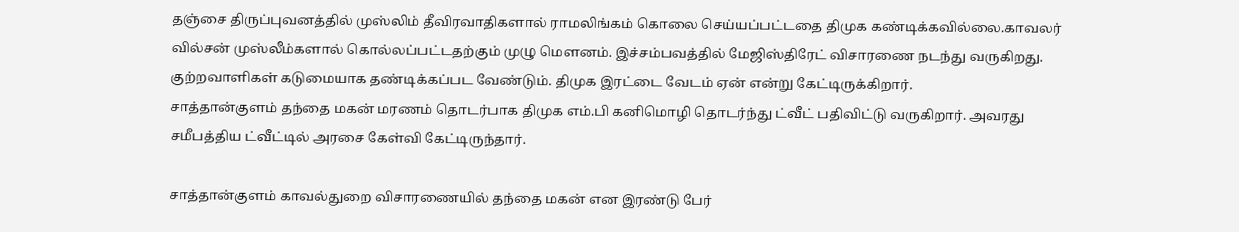தஞ்சை திருப்புவனத்தில் முஸ்லிம் தீவிரவாதிகளால் ராமலிங்கம் கொலை செய்யப்பட்டதை திமுக கண்டிக்கவில்லை.காவலர் வில்சன் முஸ்லீம்களால் கொல்லப்பட்டதற்கும் முழு மௌனம். இச்சம்பவத்தில் மேஜிஸ்திரேட் விசாரணை நடந்து வருகிறது. குற்றவாளிகள் கடுமையாக தண்டிக்கப்பட வேண்டும். திமுக இரட்டை வேடம் ஏன் என்று கேட்டிருக்கிறார்.
சாத்தான்குளம் தந்தை மகன் மரணம் தொடர்பாக திமுக எம்.பி கனிமொழி தொடர்ந்து ட்வீட் பதிவிட்டு வருகிறார். அவரது சமீபத்திய ட்வீட்டில் அரசை கேள்வி கேட்டிருந்தார்.

சாத்தான்குளம் காவல்துறை விசாரணையில் தந்தை மகன் என இரண்டு பேர்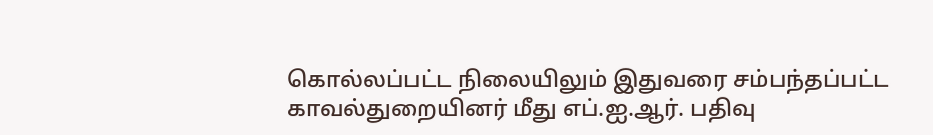கொல்லப்பட்ட நிலையிலும் இதுவரை சம்பந்தப்பட்ட காவல்துறையினர் மீது எப்.ஐ.ஆர். பதிவு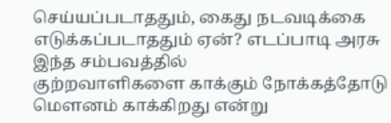செய்யப்படாததும், கைது நடவடிக்கை எடுக்கப்படாததும் ஏன்? எடப்பாடி அரசு இந்த சம்பவத்தில்
குற்றவாளிகளை காக்கும் நோக்கத்தோடு மௌனம் காக்கிறது என்று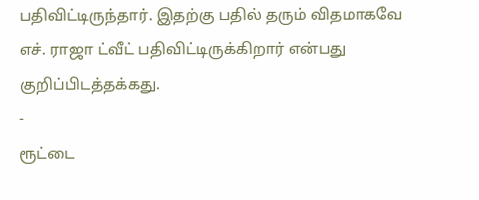பதிவிட்டிருந்தார். இதற்கு பதில் தரும் விதமாகவே எச். ராஜா ட்வீட் பதிவிட்டிருக்கிறார் என்பது குறிப்பிடத்தக்கது.
-
ரூட்டை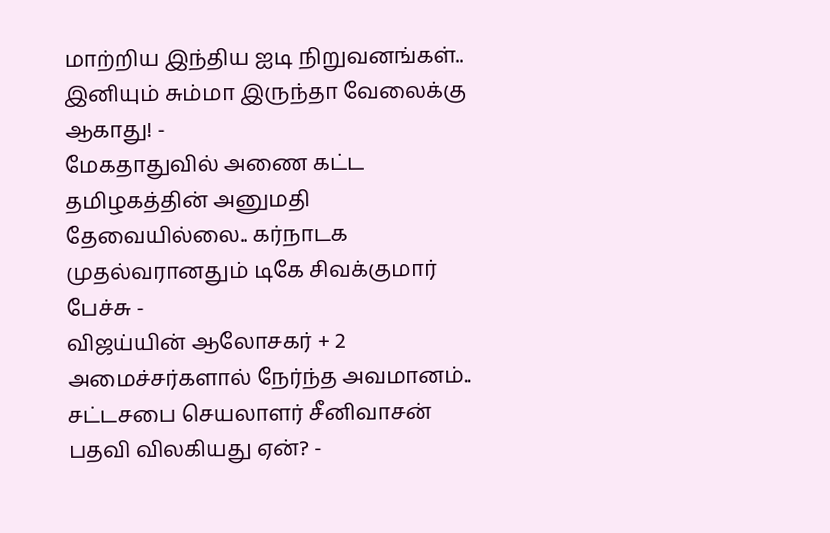மாற்றிய இந்திய ஐடி நிறுவனங்கள்.. இனியும் சும்மா இருந்தா வேலைக்கு ஆகாது! -
மேகதாதுவில் அணை கட்ட தமிழகத்தின் அனுமதி தேவையில்லை.. கர்நாடக முதல்வரானதும் டிகே சிவக்குமார் பேச்சு -
விஜய்யின் ஆலோசகர் + 2 அமைச்சர்களால் நேர்ந்த அவமானம்.. சட்டசபை செயலாளர் சீனிவாசன் பதவி விலகியது ஏன்? -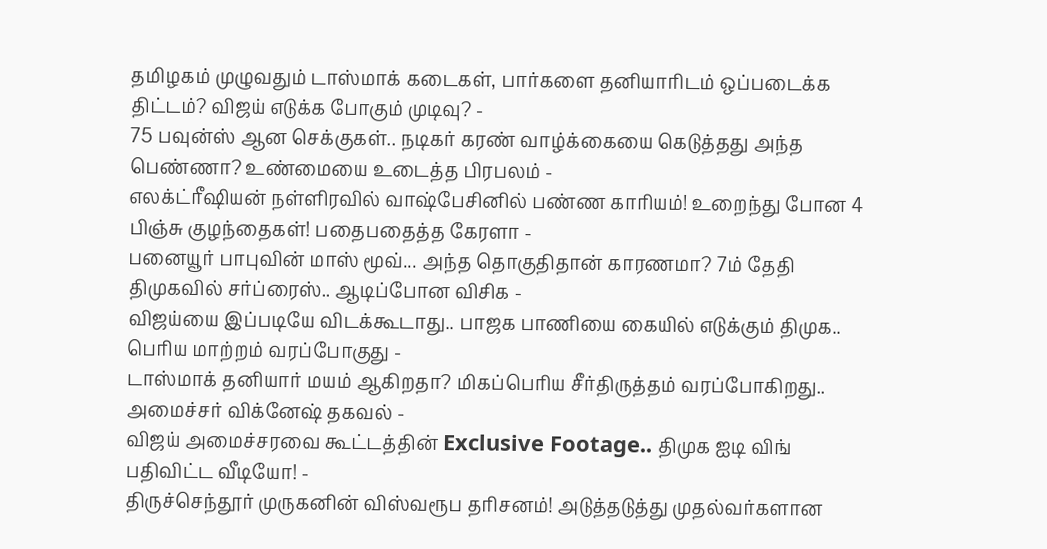தமிழகம் முழுவதும் டாஸ்மாக் கடைகள், பார்களை தனியாரிடம் ஒப்படைக்க திட்டம்? விஜய் எடுக்க போகும் முடிவு? -
75 பவுன்ஸ் ஆன செக்குகள்.. நடிகர் கரண் வாழ்க்கையை கெடுத்தது அந்த பெண்ணா? உண்மையை உடைத்த பிரபலம் -
எலக்ட்ரீஷியன் நள்ளிரவில் வாஷ்பேசினில் பண்ண காரியம்! உறைந்து போன 4 பிஞ்சு குழந்தைகள்! பதைபதைத்த கேரளா -
பனையூர் பாபுவின் மாஸ் மூவ்... அந்த தொகுதிதான் காரணமா? 7ம் தேதி திமுகவில் சர்ப்ரைஸ்.. ஆடிப்போன விசிக -
விஜய்யை இப்படியே விடக்கூடாது.. பாஜக பாணியை கையில் எடுக்கும் திமுக.. பெரிய மாற்றம் வரப்போகுது -
டாஸ்மாக் தனியார் மயம் ஆகிறதா? மிகப்பெரிய சீர்திருத்தம் வரப்போகிறது.. அமைச்சர் விக்னேஷ் தகவல் -
விஜய் அமைச்சரவை கூட்டத்தின் Exclusive Footage.. திமுக ஐடி விங் பதிவிட்ட வீடியோ! -
திருச்செந்தூர் முருகனின் விஸ்வரூப தரிசனம்! அடுத்தடுத்து முதல்வர்களான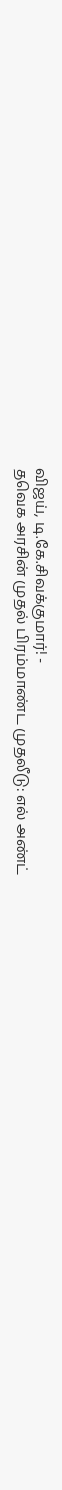விஜய், டி.கே.சிவக்குமார்! -
தவெக அரசின் முதல் பிரம்மாண்ட முதலீடு: எல் அண்ட்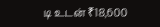டி உடன் ₹18,600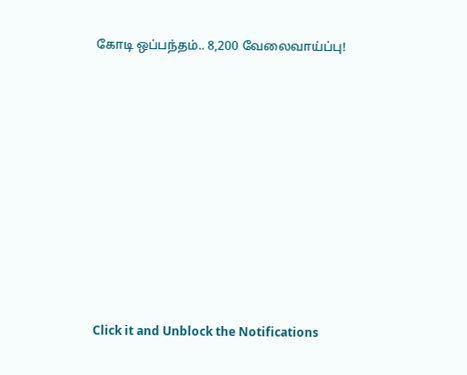கோடி ஒப்பந்தம்.. 8,200 வேலைவாய்ப்பு!












Click it and Unblock the Notifications